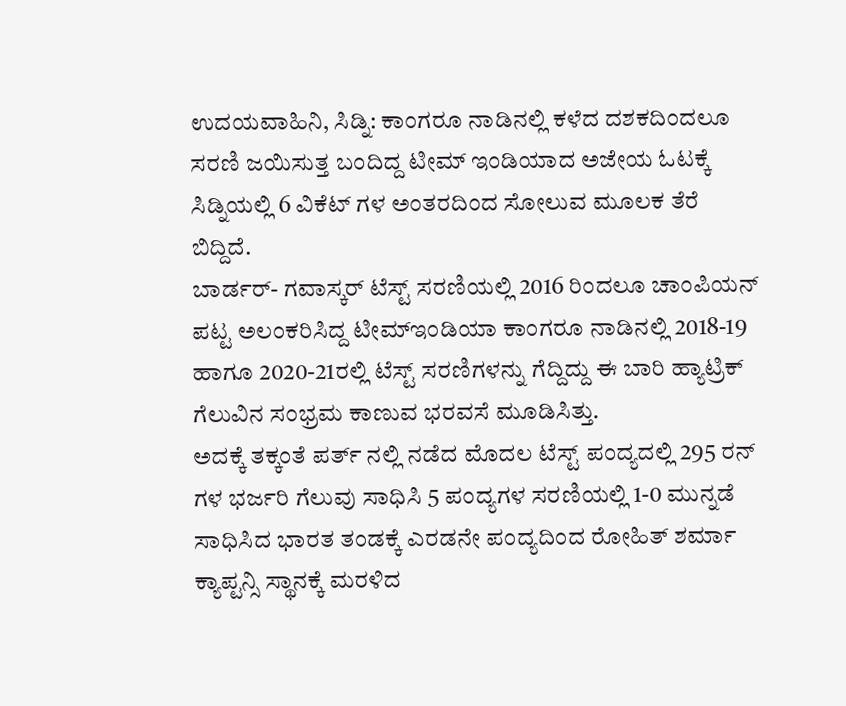ಉದಯವಾಹಿನಿ, ಸಿಡ್ನಿ: ಕಾಂಗರೂ ನಾಡಿನಲ್ಲಿ ಕಳೆದ ದಶಕದಿಂದಲೂ ಸರಣಿ ಜಯಿಸುತ್ತ ಬಂದಿದ್ದ ಟೀಮ್ ಇಂಡಿಯಾದ ಅಜೇಯ ಓಟಕ್ಕೆ ಸಿಡ್ನಿಯಲ್ಲಿ 6 ವಿಕೆಟ್ ಗಳ ಅಂತರದಿಂದ ಸೋಲುವ ಮೂಲಕ ತೆರೆ ಬಿದ್ದಿದೆ.
ಬಾರ್ಡರ್- ಗವಾಸ್ಕರ್ ಟೆಸ್ಟ್ ಸರಣಿಯಲ್ಲಿ 2016 ರಿಂದಲೂ ಚಾಂಪಿಯನ್ ಪಟ್ಟ ಅಲಂಕರಿಸಿದ್ದ ಟೀಮ್ಇಂಡಿಯಾ ಕಾಂಗರೂ ನಾಡಿನಲ್ಲಿ 2018-19 ಹಾಗೂ 2020-21ರಲ್ಲಿ ಟೆಸ್ಟ್ ಸರಣಿಗಳನ್ನು ಗೆದ್ದಿದ್ದು ಈ ಬಾರಿ ಹ್ಯಾಟ್ರಿಕ್ ಗೆಲುವಿನ ಸಂಭ್ರಮ ಕಾಣುವ ಭರವಸೆ ಮೂಡಿಸಿತ್ತು.
ಅದಕ್ಕೆ ತಕ್ಕಂತೆ ಪರ್ತ್ ನಲ್ಲಿ ನಡೆದ ಮೊದಲ ಟೆಸ್ಟ್ ಪಂದ್ಯದಲ್ಲಿ 295 ರನ್ ಗಳ ಭರ್ಜರಿ ಗೆಲುವು ಸಾಧಿಸಿ 5 ಪಂದ್ಯಗಳ ಸರಣಿಯಲ್ಲಿ 1-0 ಮುನ್ನಡೆ ಸಾಧಿಸಿದ ಭಾರತ ತಂಡಕ್ಕೆ ಎರಡನೇ ಪಂದ್ಯದಿಂದ ರೋಹಿತ್ ಶರ್ಮಾ ಕ್ಯಾಪ್ಟನ್ಸಿ ಸ್ಥಾನಕ್ಕೆ ಮರಳಿದ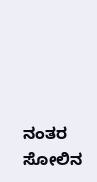ನಂತರ ಸೋಲಿನ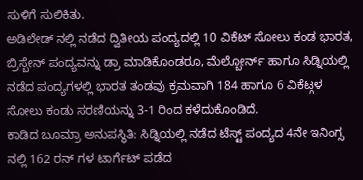ಸುಳಿಗೆ ಸುಲಿಕಿತು.
ಅಡಿಲೇಡ್ ನಲ್ಲಿ ನಡೆದ ದ್ವಿತೀಯ ಪಂದ್ಯದಲ್ಲಿ 10 ವಿಕೆಟ್ ಸೋಲು ಕಂಡ ಭಾರತ, ಬ್ರಿಸ್ಬೇನ್ ಪಂದ್ಯವನ್ನು ಡ್ರಾ ಮಾಡಿಕೊಂಡರೂ, ಮೆಲ್ಬೋರ್ನ್ ಹಾಗೂ ಸಿಡ್ನಿಯಲ್ಲಿ ನಡೆದ ಪಂದ್ಯಗಳಲ್ಲಿ ಭಾರತ ತಂಡವು ಕ್ರಮವಾಗಿ 184 ಹಾಗೂ 6 ವಿಕೆಟ್ಗಳ ಸೋಲು ಕಂಡು ಸರಣಿಯನ್ನು 3-1 ರಿಂದ ಕಳೆದುಕೊಂಡಿದೆ.
ಕಾಡಿದ ಬೂಮ್ರಾ ಅನುಪಸ್ಥಿತಿ: ಸಿಡ್ನಿಯಲ್ಲಿ ನಡೆದ ಟೆಸ್ಟ್ ಪಂದ್ಯದ 4ನೇ ಇನಿಂಗ್ಸ ನಲ್ಲಿ 162 ರನ್ ಗಳ ಟಾರ್ಗೆಟ್ ಪಡೆದ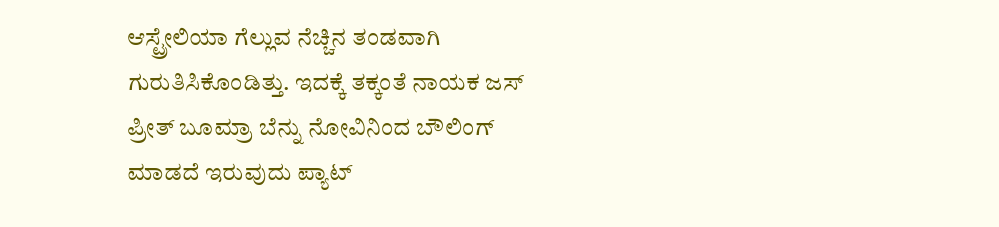ಆಸ್ಟ್ರೇಲಿಯಾ ಗೆಲ್ಲುವ ನೆಚ್ಚಿನ ತಂಡವಾಗಿ ಗುರುತಿಸಿಕೊಂಡಿತ್ತು. ಇದಕ್ಕೆ ತಕ್ಕಂತೆ ನಾಯಕ ಜಸ್ ಪ್ರೀತ್ ಬೂಮ್ರಾ ಬೆನ್ನು ನೋವಿನಿಂದ ಬೌಲಿಂಗ್ ಮಾಡದೆ ಇರುವುದು ಪ್ಯಾಟ್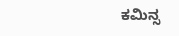ಕಮಿನ್ಸ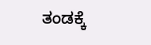ತಂಡಕ್ಕೆ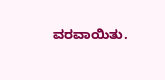ವರವಾಯಿತು.